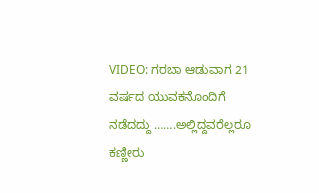VIDEO: ಗರಬಾ ಆಡುವಾಗ 21 ವರ್ಷದ ಯುವಕನೊಂದಿಗೆ ನಡೆದದ್ದು …….ಅಲ್ಲಿದ್ದವರೆಲ್ಲರೂ ಕಣ್ಣೀರು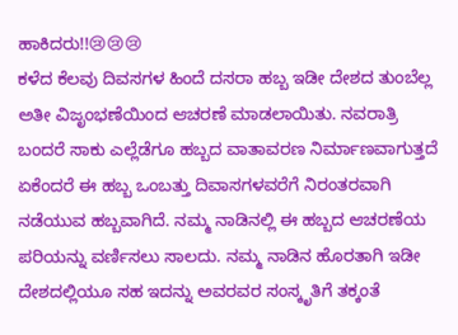ಹಾಕಿದರು!!😢😢😢
ಕಳೆದ ಕೆಲವು ದಿವಸಗಳ ಹಿಂದೆ ದಸರಾ ಹಬ್ಬ ಇಡೀ ದೇಶದ ತುಂಬೆಲ್ಲ ಅತೀ ವಿಜೃಂಭಣೆಯಿಂದ ಆಚರಣೆ ಮಾಡಲಾಯಿತು. ನವರಾತ್ರಿ ಬಂದರೆ ಸಾಕು ಎಲ್ಲೆಡೆಗೂ ಹಬ್ಬದ ವಾತಾವರಣ ನಿರ್ಮಾಣವಾಗುತ್ತದೆ ಏಕೆಂದರೆ ಈ ಹಬ್ಬ ಒಂಬತ್ತು ದಿವಾಸಗಳವರೆಗೆ ನಿರಂತರವಾಗಿ ನಡೆಯುವ ಹಬ್ಬವಾಗಿದೆ. ನಮ್ಮ ನಾಡಿನಲ್ಲಿ ಈ ಹಬ್ಬದ ಆಚರಣೆಯ ಪರಿಯನ್ನು ವರ್ಣಿಸಲು ಸಾಲದು. ನಮ್ಮ ನಾಡಿನ ಹೊರತಾಗಿ ಇಡೀ ದೇಶದಲ್ಲಿಯೂ ಸಹ ಇದನ್ನು ಅವರವರ ಸಂಸ್ಕೃತಿಗೆ ತಕ್ಕಂತೆ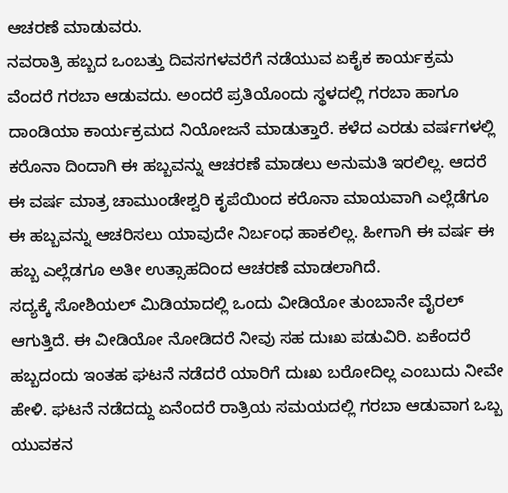ಆಚರಣೆ ಮಾಡುವರು.
ನವರಾತ್ರಿ ಹಬ್ಬದ ಒಂಬತ್ತು ದಿವಸಗಳವರೆಗೆ ನಡೆಯುವ ಏಕೈಕ ಕಾರ್ಯಕ್ರಮ ವೆಂದರೆ ಗರಬಾ ಆಡುವದು. ಅಂದರೆ ಪ್ರತಿಯೊಂದು ಸ್ಥಳದಲ್ಲಿ ಗರಬಾ ಹಾಗೂ ದಾಂಡಿಯಾ ಕಾರ್ಯಕ್ರಮದ ನಿಯೋಜನೆ ಮಾಡುತ್ತಾರೆ. ಕಳೆದ ಎರಡು ವರ್ಷಗಳಲ್ಲಿ ಕರೊನಾ ದಿಂದಾಗಿ ಈ ಹಬ್ಬವನ್ನು ಆಚರಣೆ ಮಾಡಲು ಅನುಮತಿ ಇರಲಿಲ್ಲ. ಆದರೆ ಈ ವರ್ಷ ಮಾತ್ರ ಚಾಮುಂಡೇಶ್ವರಿ ಕೃಪೆಯಿಂದ ಕರೊನಾ ಮಾಯವಾಗಿ ಎಲ್ಲೆಡೆಗೂ ಈ ಹಬ್ಬವನ್ನು ಆಚರಿಸಲು ಯಾವುದೇ ನಿರ್ಬಂಧ ಹಾಕಲಿಲ್ಲ. ಹೀಗಾಗಿ ಈ ವರ್ಷ ಈ ಹಬ್ಬ ಎಲ್ಲೆಡಗೂ ಅತೀ ಉತ್ಸಾಹದಿಂದ ಆಚರಣೆ ಮಾಡಲಾಗಿದೆ.
ಸದ್ಯಕ್ಕೆ ಸೋಶಿಯಲ್ ಮಿಡಿಯಾದಲ್ಲಿ ಒಂದು ವೀಡಿಯೋ ತುಂಬಾನೇ ವೈರಲ್ ಆಗುತ್ತಿದೆ. ಈ ವೀಡಿಯೋ ನೋಡಿದರೆ ನೀವು ಸಹ ದುಃಖ ಪಡುವಿರಿ. ಏಕೆಂದರೆ ಹಬ್ಬದಂದು ಇಂತಹ ಘಟನೆ ನಡೆದರೆ ಯಾರಿಗೆ ದುಃಖ ಬರೋದಿಲ್ಲ ಎಂಬುದು ನೀವೇ ಹೇಳಿ. ಘಟನೆ ನಡೆದದ್ದು ಏನೆಂದರೆ ರಾತ್ರಿಯ ಸಮಯದಲ್ಲಿ ಗರಬಾ ಆಡುವಾಗ ಒಬ್ಬ ಯುವಕನ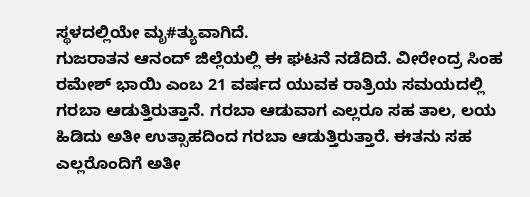ಸ್ಥಳದಲ್ಲಿಯೇ ಮೃ#ತ್ಯುವಾಗಿದೆ.
ಗುಜರಾತನ ಆನಂದ್ ಜಿಲ್ಲೆಯಲ್ಲಿ ಈ ಘಟನೆ ನಡೆದಿದೆ. ವೀರೇಂದ್ರ ಸಿಂಹ ರಮೇಶ್ ಭಾಯಿ ಎಂಬ 21 ವರ್ಷದ ಯುವಕ ರಾತ್ರಿಯ ಸಮಯದಲ್ಲಿ ಗರಬಾ ಆಡುತ್ತಿರುತ್ತಾನೆ. ಗರಬಾ ಆಡುವಾಗ ಎಲ್ಲರೂ ಸಹ ತಾಲ, ಲಯ ಹಿಡಿದು ಅತೀ ಉತ್ಸಾಹದಿಂದ ಗರಬಾ ಆಡುತ್ತಿರುತ್ತಾರೆ. ಈತನು ಸಹ ಎಲ್ಲರೊಂದಿಗೆ ಅತೀ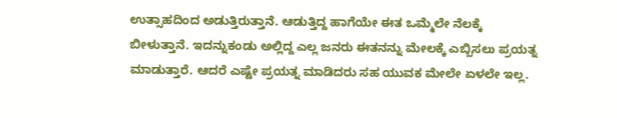ಉತ್ಸಾಹದಿಂದ ಅಡುತ್ತಿರುತ್ತಾನೆ. ಆಡುತ್ತಿದ್ದ ಹಾಗೆಯೇ ಈತ ಒಮ್ಮೆಲೇ ನೆಲಕ್ಕೆ ಬೀಳುತ್ತಾನೆ. ಇದನ್ನುಕಂಡು ಅಲ್ಲಿದ್ದ ಎಲ್ಲ ಜನರು ಈತನನ್ನು ಮೇಲಕ್ಕೆ ಎಬ್ಬಿಸಲು ಪ್ರಯತ್ನ ಮಾಡುತ್ತಾರೆ. ಆದರೆ ಎಷ್ಟೇ ಪ್ರಯತ್ನ ಮಾಡಿದರು ಸಹ ಯುವಕ ಮೇಲೇ ಏಳಲೇ ಇಲ್ಲ.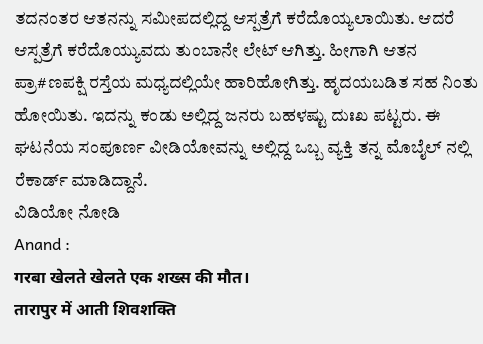ತದನಂತರ ಆತನನ್ನು ಸಮೀಪದಲ್ಲಿದ್ದ ಆಸ್ಪತ್ರೆಗೆ ಕರೆದೊಯ್ಯಲಾಯಿತು. ಆದರೆ ಆಸ್ಪತ್ರೆಗೆ ಕರೆದೊಯ್ಯುವದು ತುಂಬಾನೇ ಲೇಟ್ ಆಗಿತ್ತು. ಹೀಗಾಗಿ ಆತನ ಪ್ರಾ#ಣಪಕ್ಷಿ ರಸ್ತೆಯ ಮಧ್ಯದಲ್ಲಿಯೇ ಹಾರಿಹೋಗಿತ್ತು. ಹೃದಯಬಡಿತ ಸಹ ನಿಂತು ಹೋಯಿತು. ಇದನ್ನು ಕಂಡು ಅಲ್ಲಿದ್ದ ಜನರು ಬಹಳಷ್ಟು ದುಃಖ ಪಟ್ಟರು. ಈ ಘಟನೆಯ ಸಂಪೂರ್ಣ ವೀಡಿಯೋವನ್ನು ಅಲ್ಲಿದ್ದ ಒಬ್ಬ ವ್ಯಕ್ತಿ ತನ್ನ ಮೊಬೈಲ್ ನಲ್ಲಿ ರೆಕಾರ್ಡ್ ಮಾಡಿದ್ದಾನೆ.
ವಿಡಿಯೋ ನೋಡಿ
Anand :
गरबा खेलते खेलते एक शख्स की मौत।
तारापुर में आती शिवशक्ति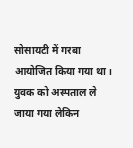सोसायटी में गरबा आयोजित किया गया था।
युवक को अस्पताल ले जाया गया लेकिन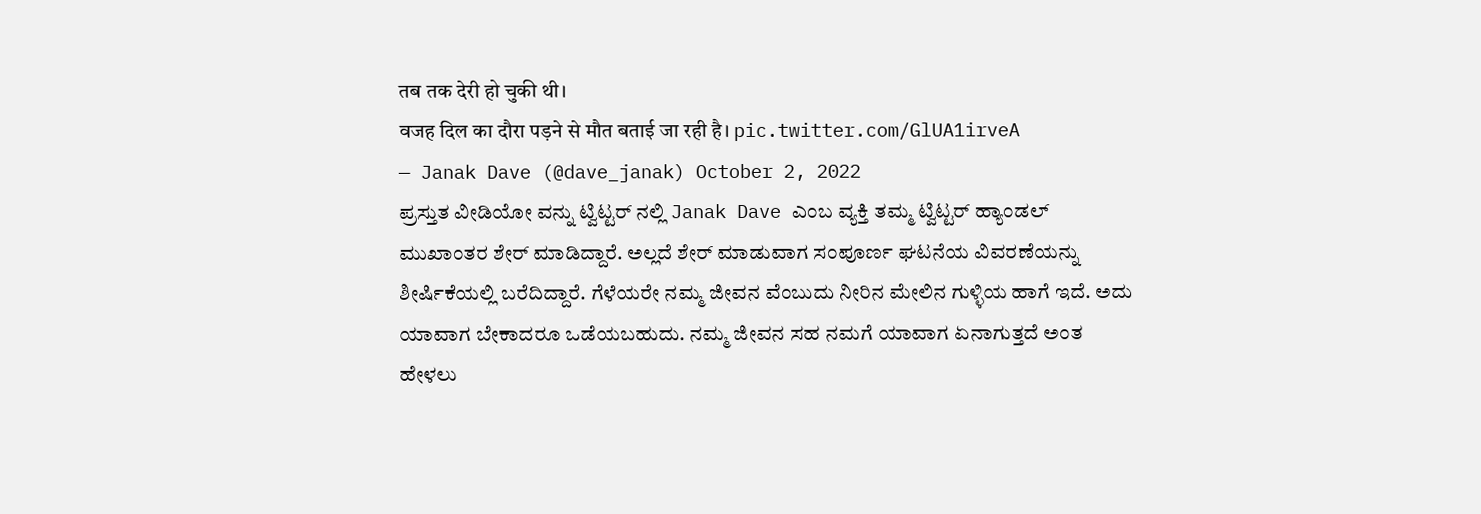तब तक देरी हो चुकी थी।
वजह दिल का दौरा पड़ने से मौत बताई जा रही है। pic.twitter.com/GlUA1irveA
— Janak Dave (@dave_janak) October 2, 2022
ಪ್ರಸ್ತುತ ವೀಡಿಯೋ ವನ್ನು ಟ್ವಿಟ್ಟರ್ ನಲ್ಲಿ Janak Dave ಎಂಬ ವ್ಯಕ್ತಿ ತಮ್ಮ ಟ್ವಿಟ್ಟರ್ ಹ್ಯಾಂಡಲ್ ಮುಖಾಂತರ ಶೇರ್ ಮಾಡಿದ್ದಾರೆ. ಅಲ್ಲದೆ ಶೇರ್ ಮಾಡುವಾಗ ಸಂಪೂರ್ಣ ಘಟನೆಯ ವಿವರಣೆಯನ್ನು ಶೀರ್ಷಿಕೆಯಲ್ಲಿ ಬರೆದಿದ್ದಾರೆ. ಗೆಳೆಯರೇ ನಮ್ಮ ಜೀವನ ವೆಂಬುದು ನೀರಿನ ಮೇಲಿನ ಗುಳ್ಳಿಯ ಹಾಗೆ ಇದೆ. ಅದು ಯಾವಾಗ ಬೇಕಾದರೂ ಒಡೆಯಬಹುದು. ನಮ್ಮ ಜೀವನ ಸಹ ನಮಗೆ ಯಾವಾಗ ಏನಾಗುತ್ತದೆ ಅಂತ ಹೇಳಲು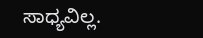ಸಾಧ್ಯವಿಲ್ಲ.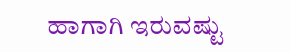ಹಾಗಾಗಿ ಇರುವಷ್ಟು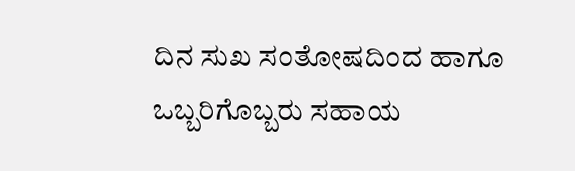ದಿನ ಸುಖ ಸಂತೋಷದಿಂದ ಹಾಗೂ ಒಬ್ಬರಿಗೊಬ್ಬರು ಸಹಾಯ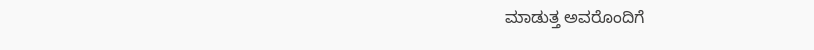ಮಾಡುತ್ತ ಅವರೊಂದಿಗೆ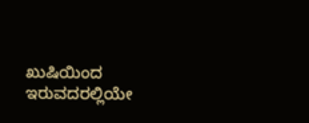ಖುಷಿಯಿಂದ ಇರುವದರಲ್ಲಿಯೇ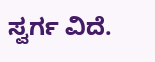ಸ್ವರ್ಗ ವಿದೆ.